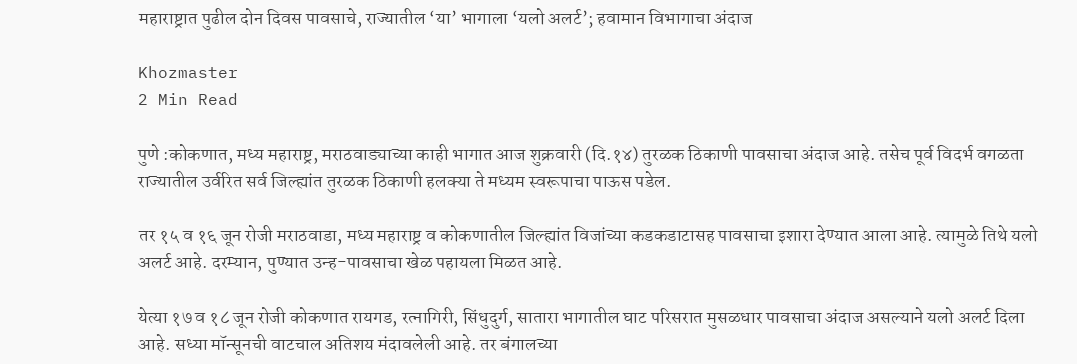महाराष्ट्रात पुढील दोन दिवस पावसाचे, राज्यातील ‘या’ भागाला ‘यलो अलर्ट’; हवामान विभागाचा अंदाज

Khozmaster
2 Min Read

पुणे :कोकणात, मध्य महाराष्ट्र, मराठवाड्याच्या काही भागात आज शुक्रवारी (दि.१४) तुरळक ठिकाणी पावसाचा अंदाज आहे. तसेच पूर्व विदर्भ वगळता राज्यातील उर्वरित सर्व जिल्ह्यांत तुरळक ठिकाणी हलक्या ते मध्यम स्वरूपाचा पाऊस पडेल.

तर १५ व १६ जून रोजी मराठवाडा, मध्य महाराष्ट्र व कोकणातील जिल्ह्यांत विजांच्या कडकडाटासह पावसाचा इशारा देण्यात आला आहे. त्यामुळे तिथे यलो अलर्ट आहे. दरम्यान, पुण्यात उन्ह-पावसाचा खेळ पहायला मिळत आहे.

येत्या १७ व १८ जून रोजी कोकणात रायगड, रत्नागिरी, सिंधुदुर्ग, सातारा भागातील घाट परिसरात मुसळधार पावसाचा अंदाज असल्याने यलो अलर्ट दिला आहे. सध्या मॉन्सूनची वाटचाल अतिशय मंदावलेली आहे. तर बंगालच्या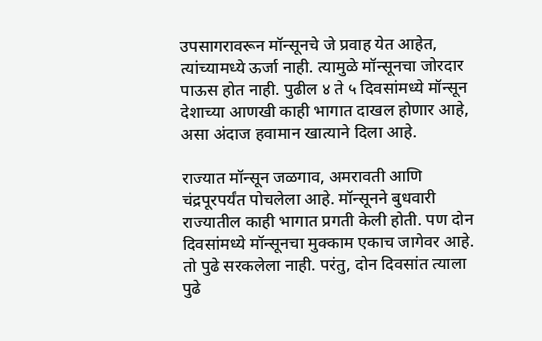उपसागरावरून मॉन्सूनचे जे प्रवाह येत आहेत, त्यांच्यामध्ये ऊर्जा नाही. त्यामुळे मॉन्सूनचा जोरदार पाऊस होत नाही. पुढील ४ ते ५ दिवसांमध्ये मॉन्सून देशाच्या आणखी काही भागात दाखल होणार आहे, असा अंदाज हवामान खात्याने दिला आहे.

राज्यात मॉन्सून जळगाव, अमरावती आणि चंद्रपूरपर्यंत पोचलेला आहे. मॉन्सूनने बुधवारी राज्यातील काही भागात प्रगती केली होती. पण दोन दिवसांमध्ये मॉन्सूनचा मुक्काम एकाच जागेवर आहे. तो पुढे सरकलेला नाही. परंतु, दोन दिवसांत त्याला पुढे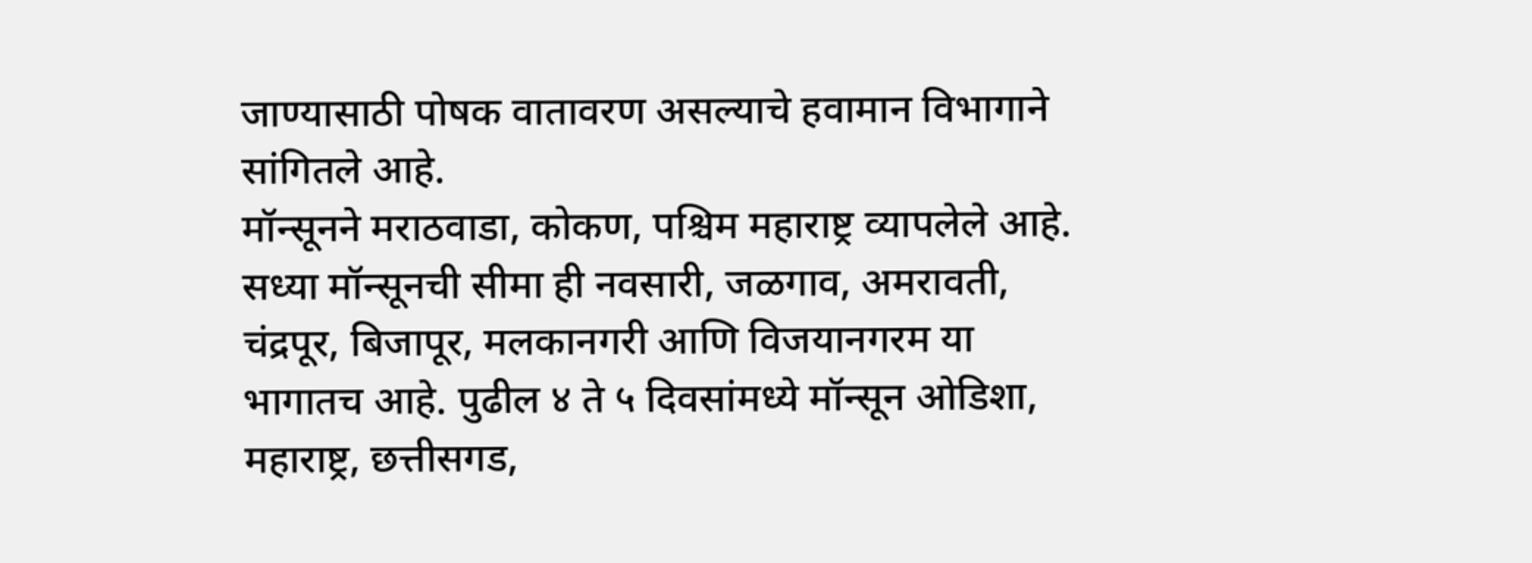जाण्यासाठी पोषक वातावरण असल्याचे हवामान विभागाने सांगितले आहे.
मॉन्सूनने मराठवाडा, कोकण, पश्चिम महाराष्ट्र व्यापलेले आहे. सध्या मॉन्सूनची सीमा ही नवसारी, जळगाव, अमरावती, चंद्रपूर, बिजापूर, मलकानगरी आणि विजयानगरम या भागातच आहे. पुढील ४ ते ५ दिवसांमध्ये मॉन्सून ओडिशा, महाराष्ट्र, छत्तीसगड,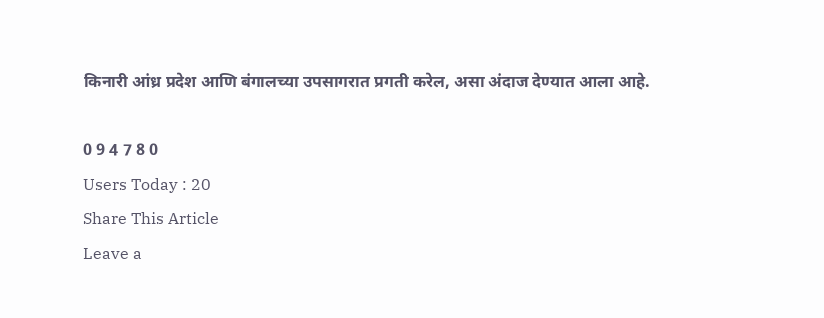किनारी आंध्र प्रदेश आणि बंगालच्या उपसागरात प्रगती करेल, असा अंदाज देण्यात आला आहे.

0 9 4 7 8 0
Users Today : 20
Share This Article
Leave a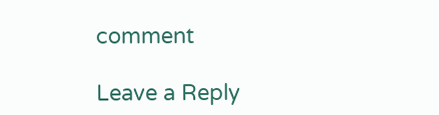comment

Leave a Reply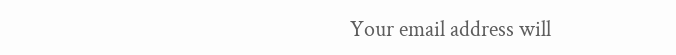Your email address will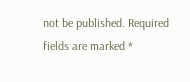not be published. Required fields are marked *